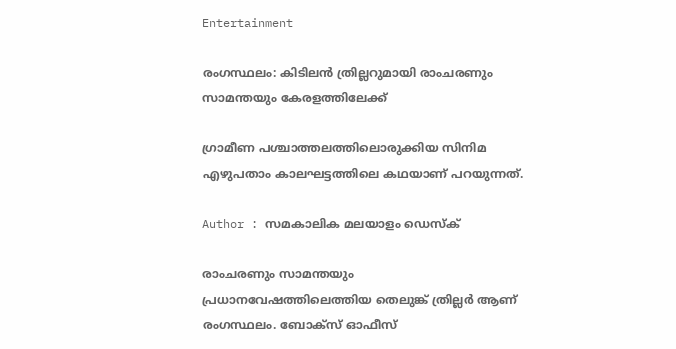Entertainment

രംഗസ്ഥലം: കിടിലന്‍ ത്രില്ലറുമായി രാംചരണും സാമന്തയും കേരളത്തിലേക്ക്

ഗ്രാമീണ പശ്ചാത്തലത്തിലൊരുക്കിയ സിനിമ എഴുപതാം കാലഘട്ടത്തിലെ കഥയാണ് പറയുന്നത്.

Author : സമകാലിക മലയാളം ഡെസ്ക്

രാംചരണും സാമന്തയും പ്രധാനവേഷത്തിലെത്തിയ തെലുങ്ക് ത്രില്ലര്‍ ആണ് രംഗസ്ഥലം. ബോക്‌സ് ഓഫീസ്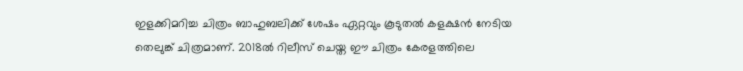ഇളക്കിമറിച്ച ചിത്രം ബാഹുബലിക്ക് ശേഷം ഏറ്റവും കൂടുതല്‍ കളക്ഷന്‍ നേടിയ തെലുങ്ക് ചിത്രമാണ്. 2018ല്‍ റിലീസ് ചെയ്ത ഈ ചിത്രം കേരളത്തിലെ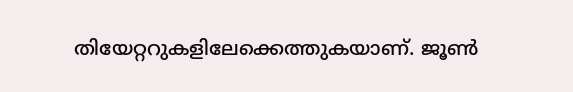തിയേറ്ററുകളിലേക്കെത്തുകയാണ്. ജൂണ്‍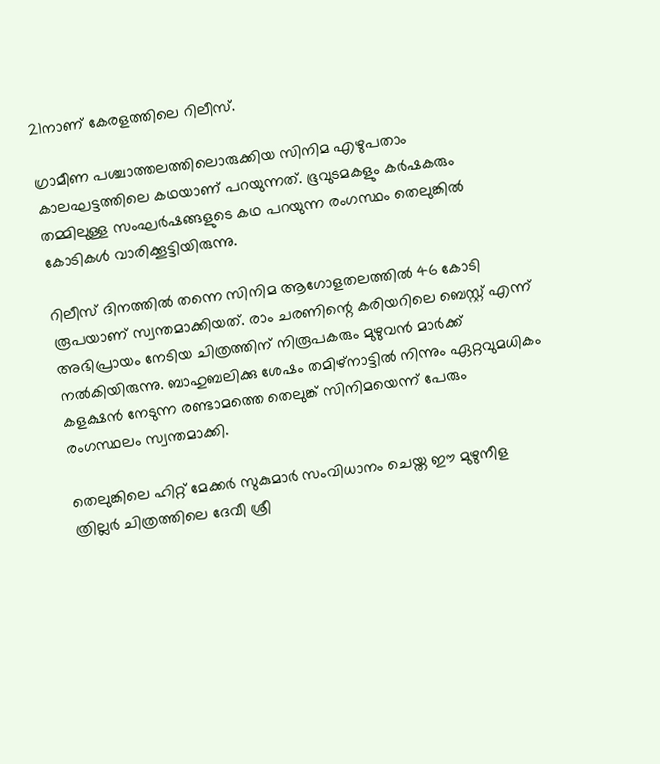21നാണ് കേരളത്തിലെ റിലീസ്.

ഗ്രാമീണ പശ്ചാത്തലത്തിലൊരുക്കിയ സിനിമ എഴുപതാം കാലഘട്ടത്തിലെ കഥയാണ് പറയുന്നത്. ഭൂവുടമകളും കര്‍ഷകരും തമ്മിലുള്ള സംഘര്‍ഷങ്ങളുടെ കഥ പറയുന്ന രംഗസ്ഥം തെലുങ്കില്‍ കോടികള്‍ വാരിക്കൂട്ടിയിരുന്നു.

റിലീസ് ദിനത്തില്‍ തന്നെ സിനിമ ആഗോളതലത്തില്‍ 46 കോടി രൂപയാണ് സ്വന്തമാക്കിയത്. രാം ചരണിന്റെ കരിയറിലെ ബെസ്റ്റ് എന്ന് അഭിപ്രായം നേടിയ ചിത്രത്തിന് നിരൂപകരും മുഴുവന്‍ മാര്‍ക്ക് നല്‍കിയിരുന്നു. ബാഹുബലിക്കു ശേഷം തമിഴ്‌നാട്ടില്‍ നിന്നും ഏറ്റവുമധികം കളക്ഷന്‍ നേടുന്ന രണ്ടാമത്തെ തെലുങ്ക് സിനിമയെന്ന് പേരും രംഗസ്ഥലം സ്വന്തമാക്കി.

തെലുങ്കിലെ ഹിറ്റ് മേക്കര്‍ സുകുമാര്‍ സംവിധാനം ചെയ്ത ഈ മുഴുനീള ത്രില്ലര്‍ ചിത്രത്തിലെ ദേവീ ശ്രീ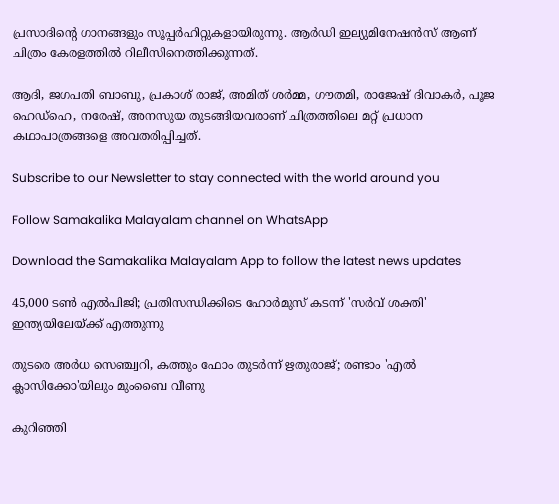പ്രസാദിന്റെ ഗാനങ്ങളും സൂപ്പര്‍ഹിറ്റുകളായിരുന്നു. ആര്‍ഡി ഇല്യുമിനേഷന്‍സ് ആണ് ചിത്രം കേരളത്തില്‍ റിലീസിനെത്തിക്കുന്നത്.

ആദി, ജഗപതി ബാബു, പ്രകാശ് രാജ്, അമിത് ശര്‍മ്മ, ഗൗതമി, രാജേഷ് ദിവാകര്‍, പൂജ ഹെഡ്‌ഹെ, നരേഷ്, അനസുയ തുടങ്ങിയവരാണ് ചിത്രത്തിലെ മറ്റ് പ്രധാന കഥാപാത്രങ്ങളെ അവതരിപ്പിച്ചത്.

Subscribe to our Newsletter to stay connected with the world around you

Follow Samakalika Malayalam channel on WhatsApp

Download the Samakalika Malayalam App to follow the latest news updates

45,000 ടൺ എൽപിജി; പ്രതിസന്ധിക്കിടെ ഹോർമുസ് കടന്ന് 'സർവ് ശക്തി' ഇന്ത്യയിലേയ്ക്ക് എത്തുന്നു

തുടരെ അര്‍ധ സെഞ്ച്വറി, കത്തും ഫോം തുടര്‍ന്ന് ഋതുരാജ്; രണ്ടാം 'എല്‍ ക്ലാസിക്കോ'യിലും മുംബൈ വീണു

കുറിഞ്ഞി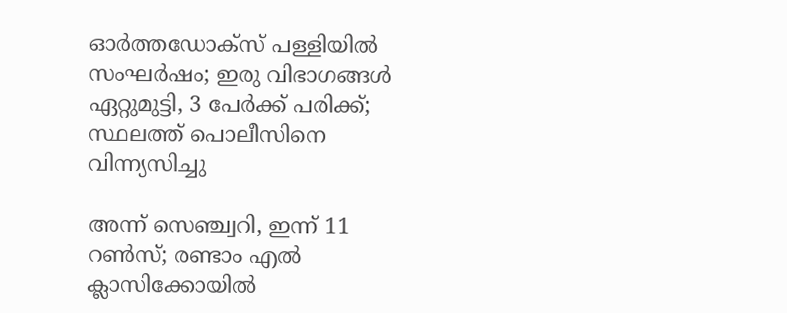ഓർത്തഡോക്സ് പള്ളിയിൽ സംഘർഷം; ഇരു വിഭാഗങ്ങൾ ഏറ്റുമുട്ടി, 3 പേർക്ക് പരിക്ക്; സ്ഥലത്ത് പൊലീസിനെ വിന്ന്യസിച്ചു

അന്ന് സെഞ്ച്വറി, ഇന്ന് 11 റണ്‍സ്; രണ്ടാം എല്‍ ക്ലാസിക്കോയില്‍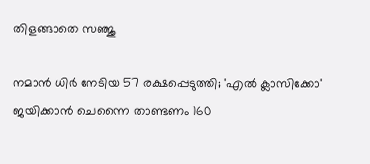തിളങ്ങാതെ സഞ്ജു

നമാന്‍ ധിര്‍ നേടിയ 57 രക്ഷപ്പെടുത്തി; 'എല്‍ ക്ലാസിക്കോ' ജയിക്കാന്‍ ചെന്നൈ താണ്ടണം 160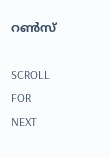റണ്‍സ്

SCROLL FOR NEXT